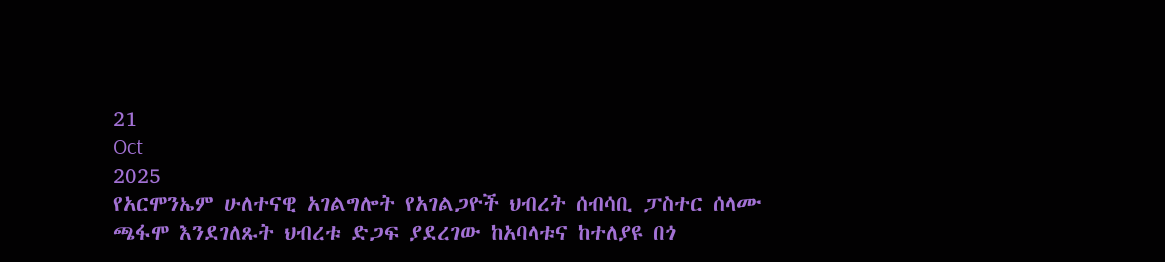21
Oct
2025
የአርሞንኤም ሁለተናዊ አገልግሎት የአገልጋዮች ህብረት ሰብሳቢ ፓስተር ሰላሙ ጫፋሞ እንደገለጹት ህብረቱ ድጋፍ ያደረገው ከአባላቱና ከተለያዩ በጎ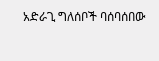አድራጊ ግለሰቦች ባሰባሰበው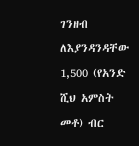ገንዘብ ለእያንዳንዳቸው 1,500 (የአንድ ሺህ አምስት መቶ) ብር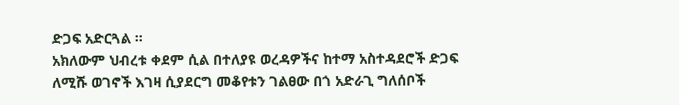ድጋፍ አድርጓል ።
አክለውም ህብረቱ ቀደም ሲል በተለያዩ ወረዳዎችና ከተማ አስተዳደሮች ድጋፍ ለሚሹ ወገኖች እገዛ ሲያደርግ መቆየቱን ገልፀው በጎ አድራጊ ግለሰቦች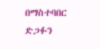በማስተባበር ድጋፉን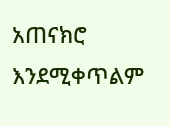አጠናክሮ እንደሚቀጥልም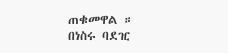ጠቁመዋል ።
በነስሩ ባደዢ